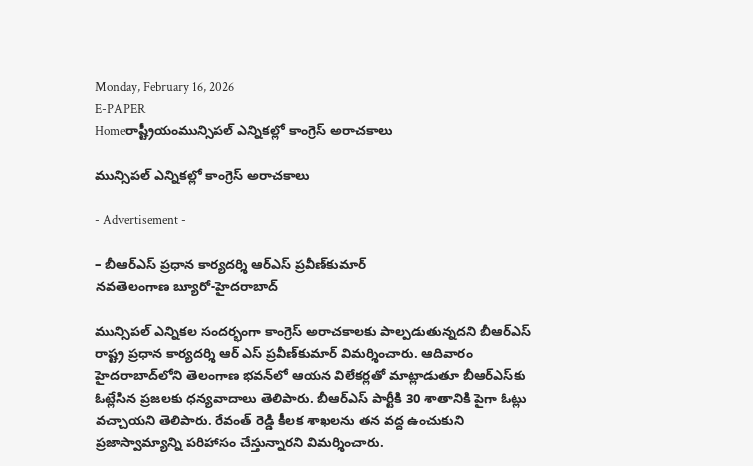Monday, February 16, 2026
E-PAPER
Homeరాష్ట్రీయంమున్సిపల్‌ ఎన్నికల్లో కాంగ్రెస్‌ అరాచకాలు

మున్సిపల్‌ ఎన్నికల్లో కాంగ్రెస్‌ అరాచకాలు

- Advertisement -

– బీఆర్‌ఎస్‌ ప్రధాన కార్యదర్శి ఆర్‌ఎస్‌ ప్రవీణ్‌కుమార్‌
నవతెలంగాణ బ్యూరో-హైదరాబాద్‌

మున్సిపల్‌ ఎన్నికల సందర్భంగా కాంగ్రెస్‌ అరాచకాలకు పాల్పడుతున్నదని బీఆర్‌ఎస్‌ రాష్ట్ర ప్రధాన కార్యదర్శి ఆర్‌ ఎస్‌ ప్రవీణ్‌కుమార్‌ విమర్శించారు. ఆదివారం హైదరాబాద్‌లోని తెలంగాణ భవన్‌లో ఆయన విలేకర్లతో మాట్లాడుతూ బీఆర్‌ఎస్‌కు ఓట్లేసిన ప్రజలకు ధన్యవాదాలు తెలిపారు. బీఆర్‌ఎస్‌ పార్టీకి 30 శాతానికి పైగా ఓట్లు వచ్చాయని తెలిపారు. రేవంత్‌ రెడ్డి కీలక శాఖలను తన వద్ద ఉంచుకుని ప్రజాస్వామ్యాన్ని పరిహాసం చేస్తున్నారని విమర్శించారు.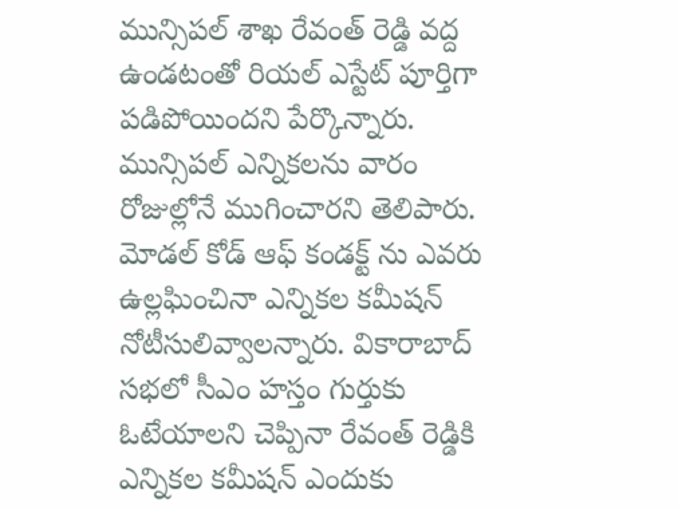మున్సిపల్‌ శాఖ రేవంత్‌ రెడ్డి వద్ద ఉండటంతో రియల్‌ ఎస్టేట్‌ పూర్తిగా పడిపోయిందని పేర్కొన్నారు. మున్సిపల్‌ ఎన్నికలను వారం రోజుల్లోనే ముగించారని తెలిపారు. మోడల్‌ కోడ్‌ ఆఫ్‌ కండక్ట్‌ ను ఎవరు ఉల్లఘించినా ఎన్నికల కమీషన్‌ నోటీసులివ్వాలన్నారు. వికారాబాద్‌ సభలో సీఎం హస్తం గుర్తుకు ఓటేయాలని చెప్పినా రేవంత్‌ రెడ్డికి ఎన్నికల కమీషన్‌ ఎందుకు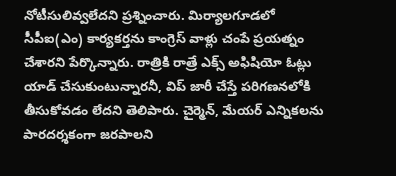నోటీసులివ్వలేదని ప్రశ్నించారు. మిర్యాలగూడలో సీపీఐ(ఎం) కార్యకర్తను కాంగ్రెస్‌ వాళ్లు చంపే ప్రయత్నం చేశారని పేర్కొన్నారు. రాత్రికి రాత్రే ఎక్స్‌ అఫిషియో ఓట్లు యాడ్‌ చేసుకుంటున్నారనీ, విప్‌ జారీ చేస్తే పరిగణనలోకి తీసుకోవడం లేదని తెలిపారు. చైర్మెన్‌, మేయర్‌ ఎన్నికలను పారదర్శకంగా జరపాలని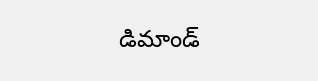డిమాండ్‌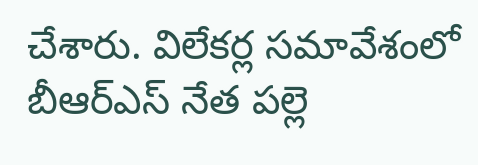చేశారు. విలేకర్ల సమావేశంలో బీఆర్‌ఎస్‌ నేత పల్లె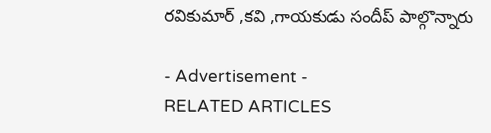రవికుమార్‌ ,కవి ,గాయకుడు సందీప్‌ పాల్గొన్నారు

- Advertisement -
RELATED ARTICLES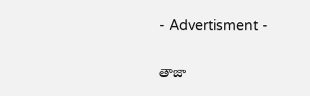- Advertisment -

తాజా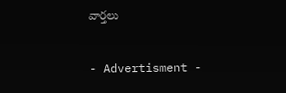వార్తలు

- Advertisment -